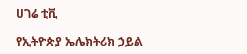ሀገሬ ቲቪ

የኢትዮጵያ ኤሌክትሪክ ኃይል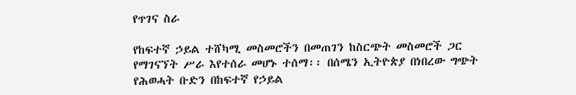የጥገና ስራ

የከፍተኛ ኃይል ተሸካሚ መስመሮችን በመጠገን ከስርጭት መስመሮች ጋር የማገናኘት ሥራ እየተሰራ መሆኑ ተሰማ፡፡ በሰሜን ኢትዮጵያ በነበረው ግጭት የሕወሓት ቡድን በከፍተኛ የኃይል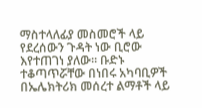ማስተላለፊያ መስመሮች ላይ የደረሰውን ጉዳት ነው ቢሮው እየተጠገነ ያለው፡፡ ቡድኑ ተቆጣጥሯቸው በነበሩ አካባቢዎች በኤሌክትሪክ መሰረተ ልማቶች ላይ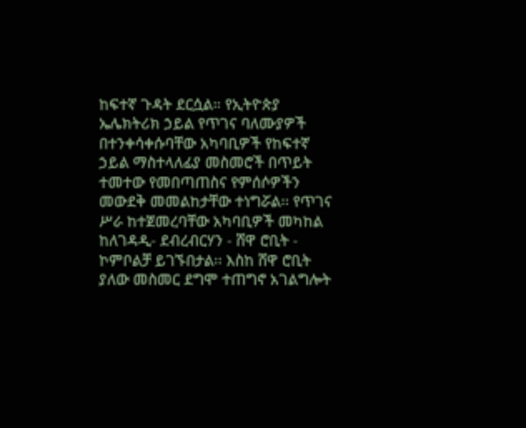ከፍተኛ ጉዳት ደርሷል። የኢትዮጵያ ኤሌክትሪክ ኃይል የጥገና ባለሙያዎች በተንቀሳቀሱባቸው አካባቢዎች የከፍተኛ ኃይል ማስተላለፊያ መስመሮች በጥይት ተመተው የመበጣጠስና የምሰሶዎችን መውደቅ መመልከታቸው ተነግሯል፡፡ የጥገና ሥራ ከተጀመረባቸው አካባቢዎች መካከል ከለገዳዲ- ደብረብርሃን - ሸዋ ሮቢት - ኮምቦልቻ ይገኙበታል፡፡ እስከ ሸዋ ሮቢት ያለው መስመር ደግሞ ተጠግኖ አገልግሎት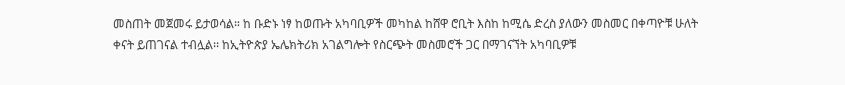መስጠት መጀመሩ ይታወሳል። ከ ቡድኑ ነፃ ከወጡት አካባቢዎች መካከል ከሸዋ ሮቢት እስከ ከሚሴ ድረስ ያለውን መስመር በቀጣዮቹ ሁለት ቀናት ይጠገናል ተብሏል፡፡ ከኢትዮጵያ ኤሌክትሪክ አገልግሎት የስርጭት መስመሮች ጋር በማገናኘት አካባቢዎቹ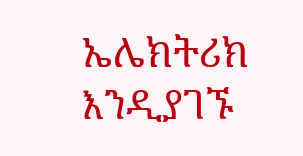ኤሌክትሪክ እንዲያገኙ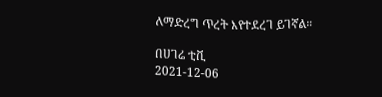ለማድረግ ጥረት እየተደረገ ይገኛል።

በሀገሬ ቲቪ
2021-12-06